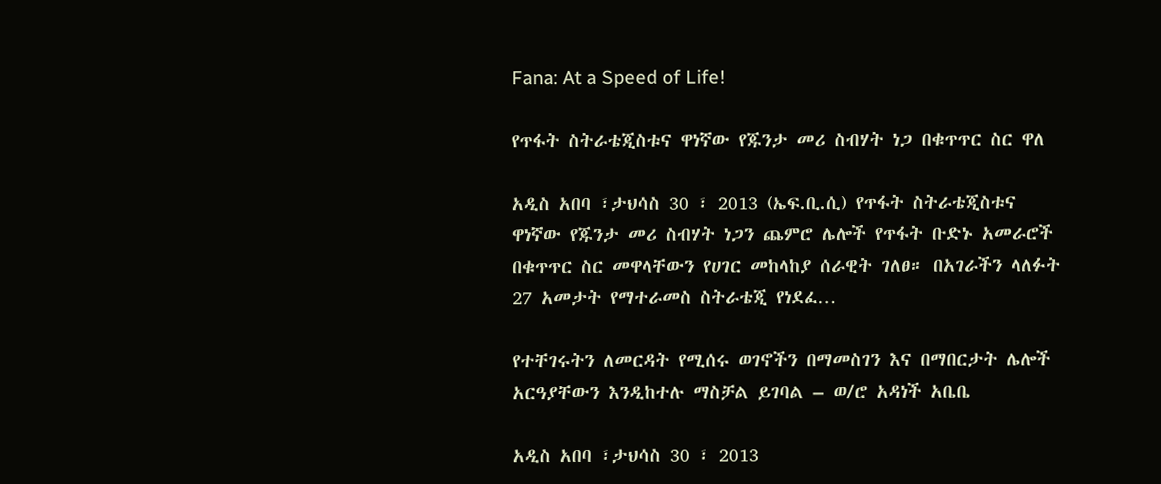Fana: At a Speed of Life!

የጥፋት ስትራቴጂስቱና ዋነኛው የጁንታ መሪ ስብሃት ነጋ በቁጥጥር ስር ዋለ

አዲስ አበባ ፣ታህሳስ 30 ፣ 2013 (ኤፍ.ቢ.ሲ) የጥፋት ስትራቴጂስቱና ዋነኛው የጁንታ መሪ ስብሃት ነጋን ጨምሮ ሌሎች የጥፋት ቡድኑ አመራሮች በቁጥጥር ስር መዋላቸውን የሀገር መከላከያ ሰራዊት ገለፀ። በአገራችን ላለፉት 27 አመታት የማተራመስ ስትራቴጂ የነደፈ…

የተቸገሩትን ለመርዳት የሚሰሩ ወገኖችን በማመስገን እና በማበርታት ሌሎች አርዓያቸውን እንዲከተሉ ማስቻል ይገባል – ወ/ሮ አዳነች አቤቤ

አዲስ አበባ ፣ታህሳስ 30 ፣ 2013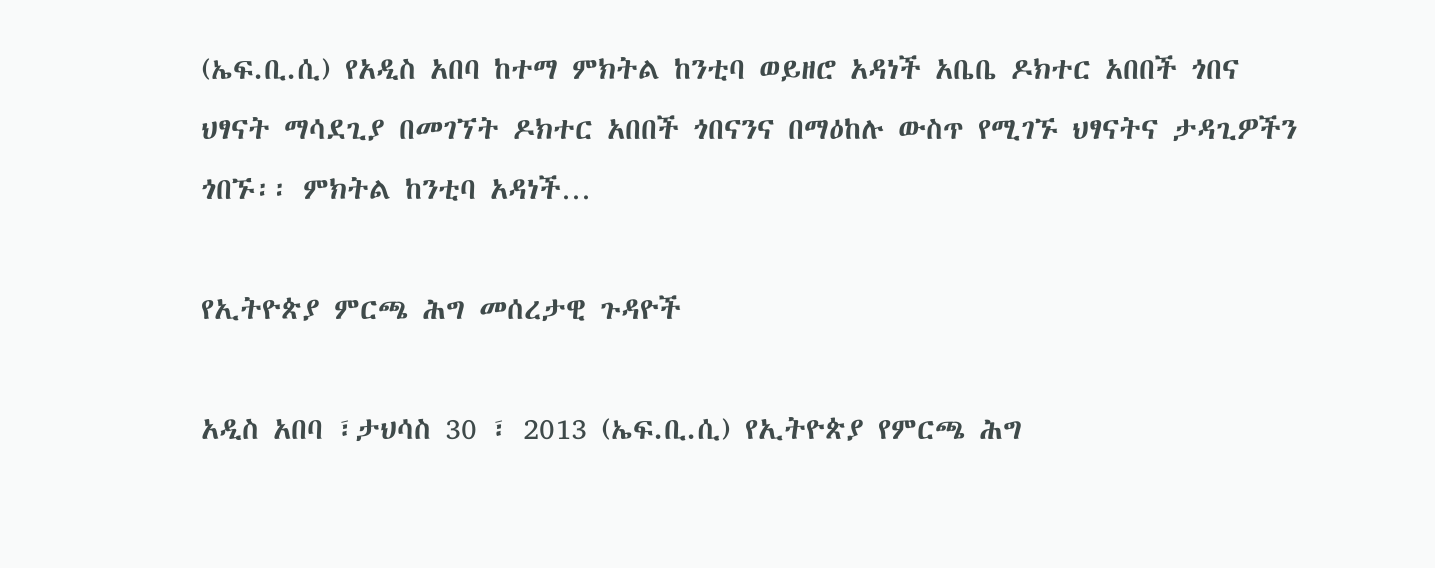(ኤፍ.ቢ.ሲ) የአዲስ አበባ ከተማ ምክትል ከንቲባ ወይዘሮ አዳነች አቤቤ ዶክተር አበበች ጎበና ህፃናት ማሳደጊያ በመገኘት ዶክተር አበበች ጎበናንና በማዕከሉ ውስጥ የሚገኙ ህፃናትና ታዳጊዎችን ጎበኙ፡፡ ምክትል ከንቲባ አዳነች…

የኢትዮጵያ ምርጫ ሕግ መሰረታዊ ጉዳዮች

አዲስ አበባ ፣ታህሳስ 30 ፣ 2013 (ኤፍ.ቢ.ሲ) የኢትዮጵያ የምርጫ ሕግ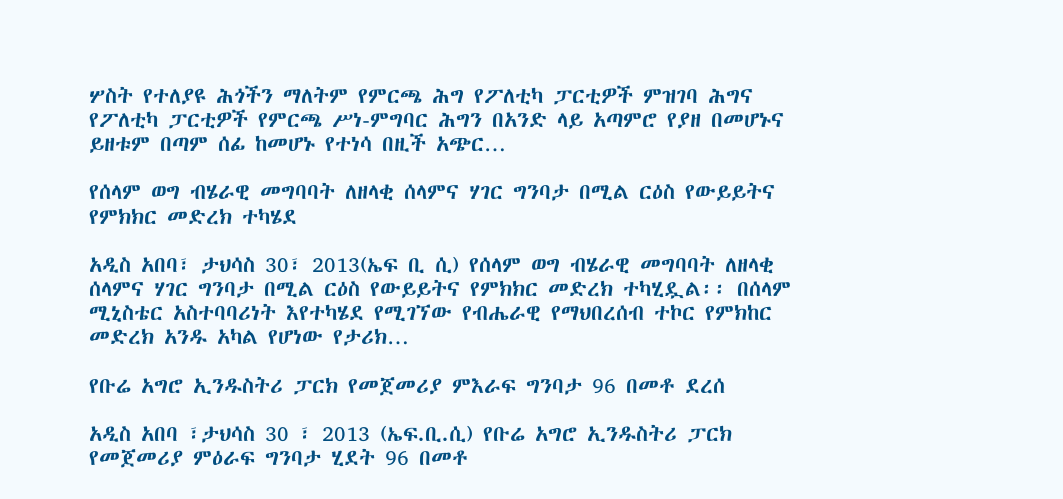ሦስት የተለያዩ ሕጎችን ማለትም የምርጫ ሕግ የፖለቲካ ፓርቲዎች ምዝገባ ሕግና የፖለቲካ ፓርቲዎች የምርጫ ሥነ-ምግባር ሕግን በአንድ ላይ አጣምሮ የያዘ በመሆኑና ይዘቱም በጣም ሰፊ ከመሆኑ የተነሳ በዚች አጭር…

የሰላም ወግ ብሄራዊ መግባባት ለዘላቂ ሰላምና ሃገር ግንባታ በሚል ርዕስ የውይይትና የምክክር መድረክ ተካሄደ

አዲስ አበባ፣ ታህሳስ 30፣ 2013(ኤፍ ቢ ሲ) የሰላም ወግ ብሄራዊ መግባባት ለዘላቂ ሰላምና ሃገር ግንባታ በሚል ርዕስ የውይይትና የምክክር መድረክ ተካሂዷል፡፡ በሰላም ሚኒስቴር አስተባባሪነት እየተካሄደ የሚገኘው የብሔራዊ የማህበረሰብ ተኮር የምክከር መድረክ አንዱ አካል የሆነው የታሪክ…

የቡሬ አግሮ ኢንዱስትሪ ፓርክ የመጀመሪያ ምእራፍ ግንባታ 96 በመቶ ደረሰ

አዲስ አበባ ፣ታህሳስ 30 ፣ 2013 (ኤፍ.ቢ.ሲ) የቡሬ አግሮ ኢንዱስትሪ ፓርክ የመጀመሪያ ምዕራፍ ግንባታ ሂደት 96 በመቶ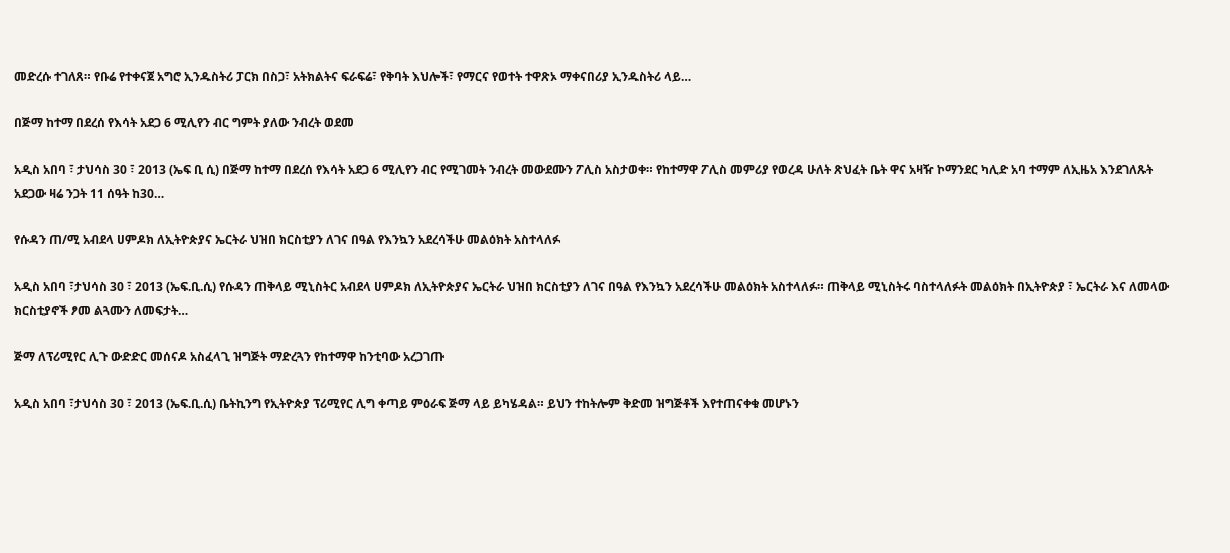መድረሱ ተገለጸ። የቡሬ የተቀናጀ አግሮ ኢንዱስትሪ ፓርክ በስጋ፣ አትክልትና ፍራፍሬ፣ የቅባት እህሎች፣ የማርና የወተት ተዋጽኦ ማቀናበሪያ ኢንዱስትሪ ላይ…

በጅማ ከተማ በደረሰ የእሳት አደጋ 6 ሚሊየን ብር ግምት ያለው ንብረት ወደመ

አዲስ አበባ ፣ ታህሳስ 30 ፣ 2013 (ኤፍ ቢ ሲ) በጅማ ከተማ በደረሰ የእሳት አደጋ 6 ሚሊየን ብር የሚገመት ንብረት መውደሙን ፖሊስ አስታወቀ። የከተማዋ ፖሊስ መምሪያ የወረዳ ሁለት ጽህፈት ቤት ዋና አዛዥ ኮማንደር ካሊድ አባ ተማም ለኢዜአ እንደገለጹት አደጋው ዛሬ ንጋት 11 ሰዓት ከ30…

የሱዳን ጠ/ሚ አብደላ ሀምዶክ ለኢትዮጵያና ኤርትራ ህዝበ ክርስቲያን ለገና በዓል የእንኳን አደረሳችሁ መልዕክት አስተላለፉ

አዲስ አበባ ፣ታህሳስ 30 ፣ 2013 (ኤፍ.ቢ.ሲ) የሱዳን ጠቅላይ ሚኒስትር አብደላ ሀምዶክ ለኢትዮጵያና ኤርትራ ህዝበ ክርስቲያን ለገና በዓል የእንኳን አደረሳችሁ መልዕክት አስተላለፉ። ጠቅላይ ሚኒስትሩ ባስተላለፉት መልዕክት በኢትዮጵያ ፣ ኤርትራ እና ለመላው ክርስቲያኖች ፆመ ልጓሙን ለመፍታት…

ጅማ ለፕሪሚየር ሊጉ ውድድር መሰናዶ አስፈላጊ ዝግጅት ማድረጓን የከተማዋ ከንቲባው አረጋገጡ

አዲስ አበባ ፣ታህሳስ 30 ፣ 2013 (ኤፍ.ቢ.ሲ) ቤትኪንግ የኢትዮጵያ ፕሪሚየር ሊግ ቀጣይ ምዕራፍ ጅማ ላይ ይካሄዳል። ይህን ተከትሎም ቅድመ ዝግጅቶች እየተጠናቀቁ መሆኑን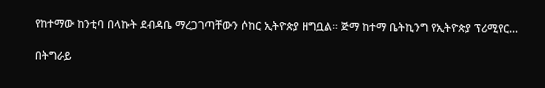የከተማው ከንቲባ በላኩት ደብዳቤ ማረጋገጣቸውን ሶከር ኢትዮጵያ ዘግቧል። ጅማ ከተማ ቤትኪንግ የኢትዮጵያ ፕሪሚየር…

በትግራይ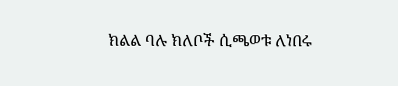ክልል ባሉ ክለቦች ሲጫወቱ ለነበሩ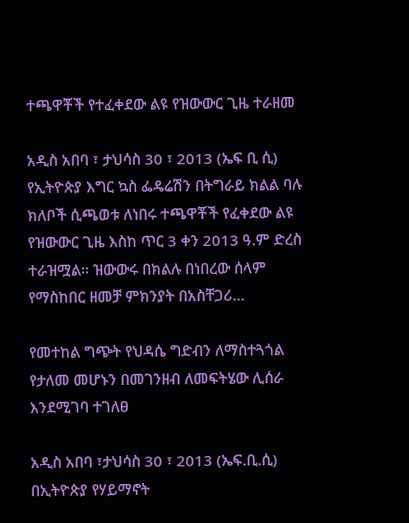ተጫዋቾች የተፈቀደው ልዩ የዝውውር ጊዜ ተራዘመ

አዲስ አበባ ፣ ታህሳስ 30 ፣ 2013 (ኤፍ ቢ ሲ) የኢትዮጵያ እግር ኳስ ፌዴሬሽን በትግራይ ክልል ባሉ ክለቦች ሲጫወቱ ለነበሩ ተጫዋቾች የፈቀደው ልዩ የዝውውር ጊዜ እስከ ጥር 3 ቀን 2013 ዓ.ም ድረስ ተራዝሟል። ዝውውሩ በክልሉ በነበረው ሰላም የማስከበር ዘመቻ ምክንያት በአስቸጋሪ…

የመተከል ግጭት የህዳሴ ግድብን ለማስተጓጎል የታለመ መሆኑን በመገንዘብ ለመፍትሄው ሊሰራ እንደሚገባ ተገለፀ

አዲስ አበባ ፣ታህሳስ 30 ፣ 2013 (ኤፍ.ቢ.ሲ) በኢትዮጵያ የሃይማኖት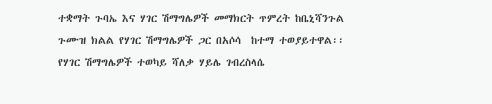ተቋማት ጉባኤ እና ሃገር ሽማግሌዎች መማክርት ጥምረት ከቤኒሻንጉል ጉሙዝ ክልል የሃገር ሽማግሌዎች ጋር በአሶሳ  ከተማ ተወያይተዋል፡፡ የሃገር ሽማግሌዎች ተወካይ ሻለቃ ሃይሌ ገብረስላሴ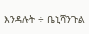እንዳሉት ÷ ቤኒሻንጉል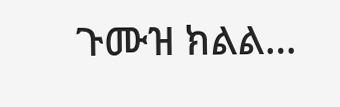ጉሙዝ ክልል…